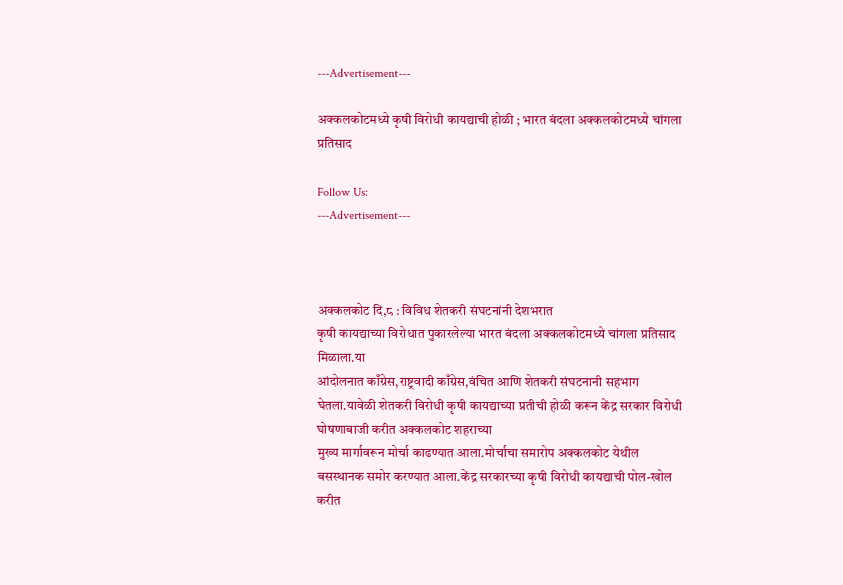---Advertisement---

अक्कलकोटमध्ये कृषी विरोधी कायद्याची होळी ; भारत बंदला अक्कलकोटमध्ये चांगला प्रतिसाद

Follow Us:
---Advertisement---



अक्कलकोट दि,८ : विविध शेतकरी संघटनांनी देशभरात
कृषी कायद्याच्या विरोधात पुकारलेल्या भारत बंदला अक्कलकोटमध्ये चांगला प्रतिसाद मिळाला.या
आंदोलनात काँग्रेस,राष्ट्रवादी काँग्रेस,वंचित आणि शेतकरी संघटनानी सहभाग घेतला.यावेळी शेतकरी विरोधी कृषी कायद्याच्या प्रतीची होळी करून केंद्र सरकार विरोधी घोषणाबाजी करीत अक्कलकोट शहराच्या
मुख्य मार्गावरून मोर्चा काढण्यात आला.मोर्चाचा समारोप अक्कलकोट येथील बसस्थानक समोर करण्यात आला.केंद्र सरकारच्या कृषी विरोधी कायद्याची पोल-खोल करीत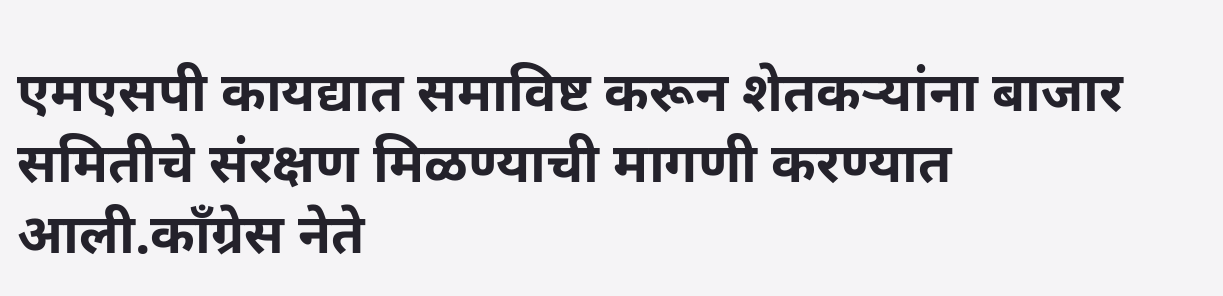एमएसपी कायद्यात समाविष्ट करून शेतकऱ्यांना बाजार समितीचे संरक्षण मिळण्याची मागणी करण्यात आली.काँग्रेस नेते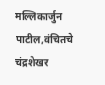मल्लिकार्जुन पाटील,वंचितचे चंद्रशेखर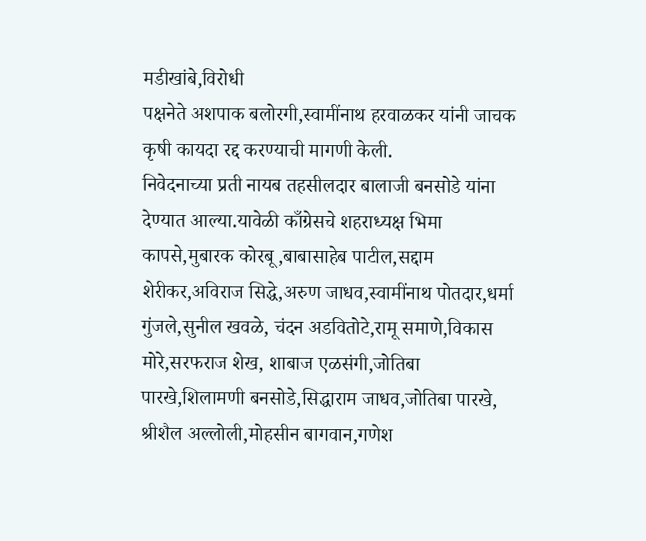मडीखांबे,विरोधी
पक्षनेते अशपाक बलोरगी,स्वामींनाथ हरवाळकर यांनी जाचक कृषी कायदा रद्द करण्याची मागणी केली.
निवेदनाच्या प्रती नायब तहसीलदार बालाजी बनसोडे यांना देण्यात आल्या.यावेळी काँग्रेसचे शहराध्यक्ष भिमा कापसे,मुबारक कोरबू,बाबासाहेब पाटील,सद्दाम शेरीकर,अविराज सिद्धे,अरुण जाधव,स्वामींनाथ पोतदार,धर्मा गुंजले,सुनील खवळे, चंदन अडवितोटे,रामू समाणे,विकास मोरे,सरफराज शेख, शाबाज एळसंगी,जोतिबा पारखे,शिलामणी बनसोडे,सिद्धाराम जाधव,जोतिबा पारखे, श्रीशैल अल्लोली,मोहसीन बागवान,गणेश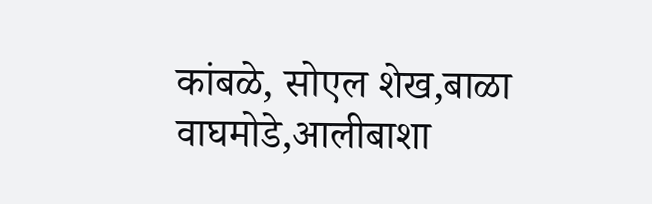कांबळे, सोएल शेख,बाळा वाघमोडे,आलीबाशा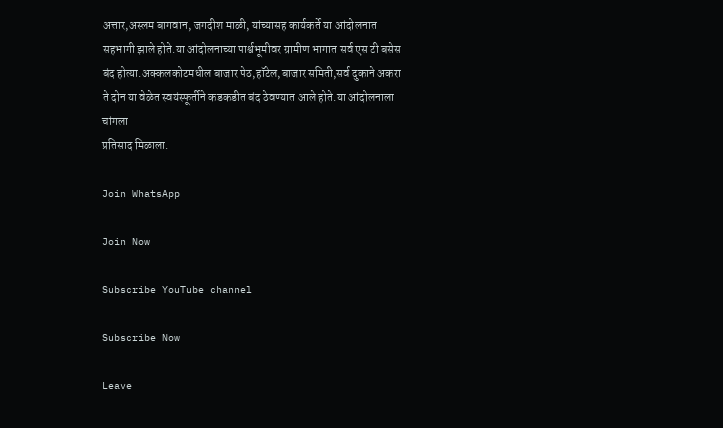अत्तार,अस्लम बागवान, जगदीश माळी, यांच्यासह कार्यकर्ते या आंदोलनात सहभागी झाले होते.या आंदोलनाच्या पार्श्वभूमीवर ग्रामीण भागात सर्व एस टी बसेस बंद होत्या.अक्कलकोटमधील बाजार पेठ,हॉटेल,बाजार समिती,सर्व दुकाने अकरा ते दोन या वेळेत स्वयंस्फूर्तीने कडकडीत बंद ठेवण्यात आले होते.या आंदोलनाला चांगला
प्रतिसाद मिळाला.

Join WhatsApp

Join Now

Subscribe YouTube channel

Subscribe Now

Leave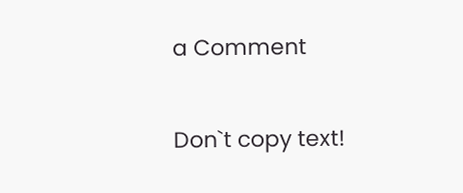a Comment

Don`t copy text!